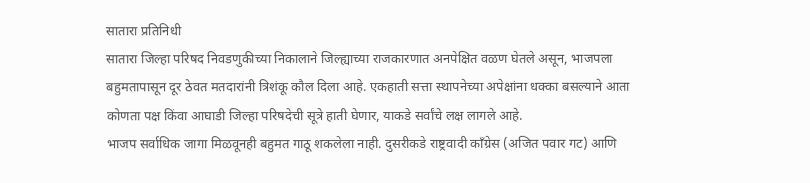सातारा प्रतिनिधी
सातारा जिल्हा परिषद निवडणुकीच्या निकालाने जिल्ह्याच्या राजकारणात अनपेक्षित वळण घेतले असून, भाजपला बहुमतापासून दूर ठेवत मतदारांनी त्रिशंकू कौल दिला आहे. एकहाती सत्ता स्थापनेच्या अपेक्षांना धक्का बसल्याने आता कोणता पक्ष किंवा आघाडी जिल्हा परिषदेची सूत्रे हाती घेणार, याकडे सर्वांचे लक्ष लागले आहे.
भाजप सर्वाधिक जागा मिळवूनही बहुमत गाठू शकलेला नाही. दुसरीकडे राष्ट्रवादी काँग्रेस (अजित पवार गट) आणि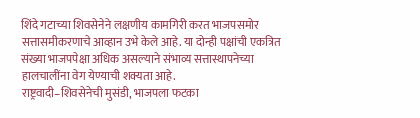शिंदे गटाच्या शिवसेनेने लक्षणीय कामगिरी करत भाजपसमोर सत्तासमीकरणाचे आव्हान उभे केले आहे. या दोन्ही पक्षांची एकत्रित संख्या भाजपपेक्षा अधिक असल्याने संभाव्य सत्तास्थापनेच्या हालचालींना वेग येण्याची शक्यता आहे.
राष्ट्रवादी–शिवसेनेची मुसंडी, भाजपला फटका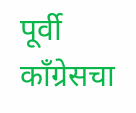पूर्वी काँग्रेसचा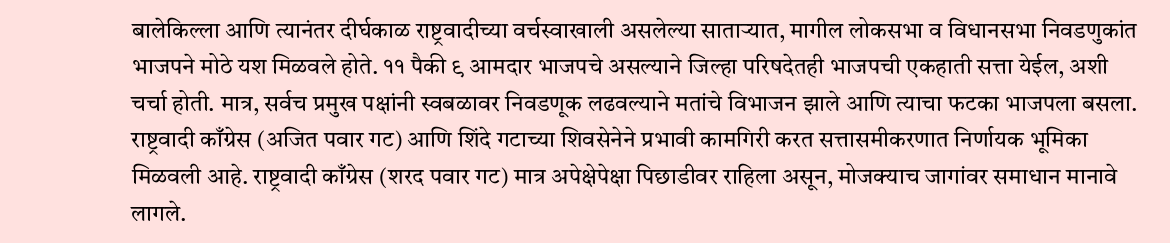बालेकिल्ला आणि त्यानंतर दीर्घकाळ राष्ट्रवादीच्या वर्चस्वाखाली असलेल्या साताऱ्यात, मागील लोकसभा व विधानसभा निवडणुकांत भाजपने मोठे यश मिळवले होते. ११ पैकी ९ आमदार भाजपचे असल्याने जिल्हा परिषदेतही भाजपची एकहाती सत्ता येईल, अशी चर्चा होती. मात्र, सर्वच प्रमुख पक्षांनी स्वबळावर निवडणूक लढवल्याने मतांचे विभाजन झाले आणि त्याचा फटका भाजपला बसला.
राष्ट्रवादी काँग्रेस (अजित पवार गट) आणि शिंदे गटाच्या शिवसेनेने प्रभावी कामगिरी करत सत्तासमीकरणात निर्णायक भूमिका मिळवली आहे. राष्ट्रवादी काँग्रेस (शरद पवार गट) मात्र अपेक्षेपेक्षा पिछाडीवर राहिला असून, मोजक्याच जागांवर समाधान मानावे लागले.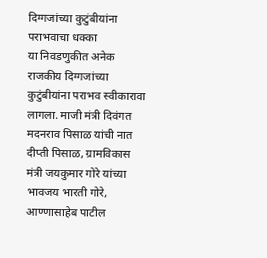दिग्गजांच्या कुटुंबीयांना पराभवाचा धक्का
या निवडणुकीत अनेक राजकीय दिग्गजांच्या कुटुंबीयांना पराभव स्वीकारावा लागला. माजी मंत्री दिवंगत मदनराव पिसाळ यांची नात दीप्ती पिसाळ, ग्रामविकास मंत्री जयकुमार गोरे यांच्या भावजय भारती गोरे, आण्णासाहेब पाटील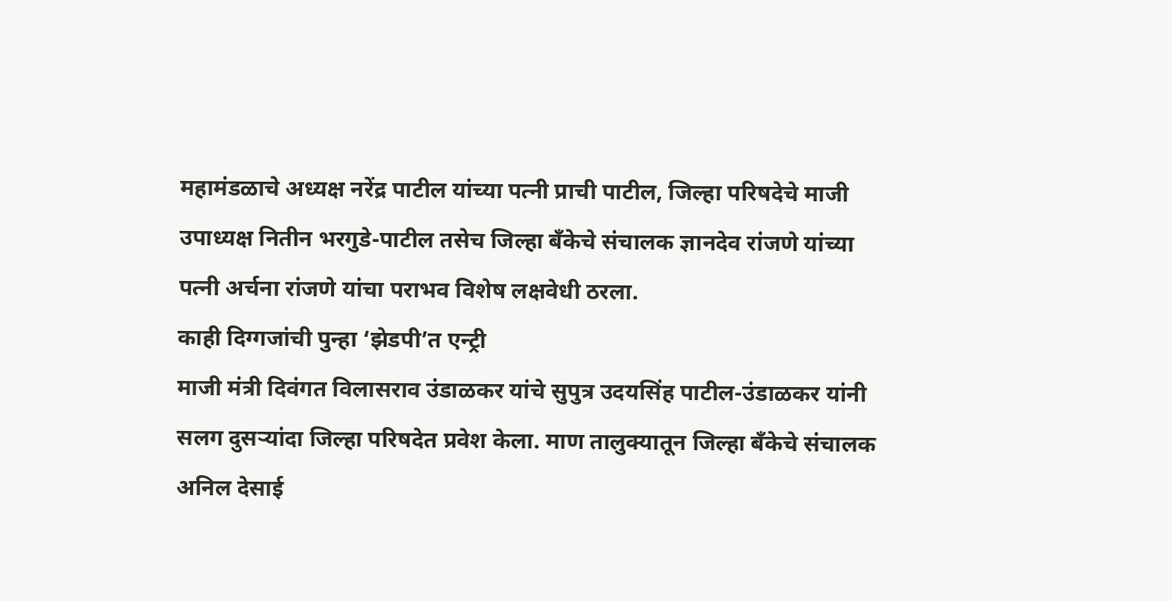महामंडळाचे अध्यक्ष नरेंद्र पाटील यांच्या पत्नी प्राची पाटील, जिल्हा परिषदेचे माजी उपाध्यक्ष नितीन भरगुडे-पाटील तसेच जिल्हा बँकेचे संचालक ज्ञानदेव रांजणे यांच्या पत्नी अर्चना रांजणे यांचा पराभव विशेष लक्षवेधी ठरला.
काही दिग्गजांची पुन्हा ‘झेडपी’त एन्ट्री
माजी मंत्री दिवंगत विलासराव उंडाळकर यांचे सुपुत्र उदयसिंह पाटील-उंडाळकर यांनी सलग दुसऱ्यांदा जिल्हा परिषदेत प्रवेश केला. माण तालुक्यातून जिल्हा बँकेचे संचालक अनिल देसाई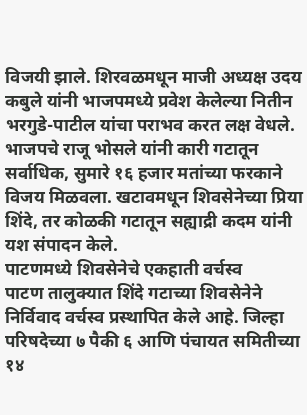विजयी झाले. शिरवळमधून माजी अध्यक्ष उदय कबुले यांनी भाजपमध्ये प्रवेश केलेल्या नितीन भरगुडे-पाटील यांचा पराभव करत लक्ष वेधले.
भाजपचे राजू भोसले यांनी कारी गटातून सर्वाधिक, सुमारे १६ हजार मतांच्या फरकाने विजय मिळवला. खटावमधून शिवसेनेच्या प्रिया शिंदे, तर कोळकी गटातून सह्याद्री कदम यांनी यश संपादन केले.
पाटणमध्ये शिवसेनेचे एकहाती वर्चस्व
पाटण तालुक्यात शिंदे गटाच्या शिवसेनेने निर्विवाद वर्चस्व प्रस्थापित केले आहे. जिल्हा परिषदेच्या ७ पैकी ६ आणि पंचायत समितीच्या १४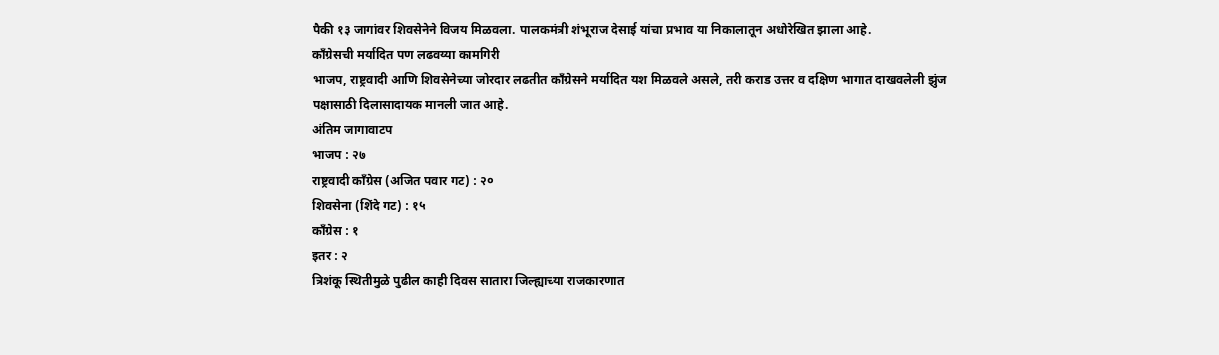पैकी १३ जागांवर शिवसेनेने विजय मिळवला. पालकमंत्री शंभूराज देसाई यांचा प्रभाव या निकालातून अधोरेखित झाला आहे.
काँग्रेसची मर्यादित पण लढवय्या कामगिरी
भाजप, राष्ट्रवादी आणि शिवसेनेच्या जोरदार लढतीत काँग्रेसने मर्यादित यश मिळवले असले, तरी कराड उत्तर व दक्षिण भागात दाखवलेली झुंज पक्षासाठी दिलासादायक मानली जात आहे.
अंतिम जागावाटप
भाजप : २७
राष्ट्रवादी काँग्रेस (अजित पवार गट) : २०
शिवसेना (शिंदे गट) : १५
काँग्रेस : १
इतर : २
त्रिशंकू स्थितीमुळे पुढील काही दिवस सातारा जिल्ह्याच्या राजकारणात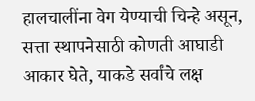हालचालींना वेग येण्याची चिन्हे असून, सत्ता स्थापनेसाठी कोणती आघाडी आकार घेते, याकडे सर्वांचे लक्ष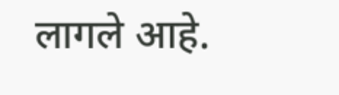लागले आहे.